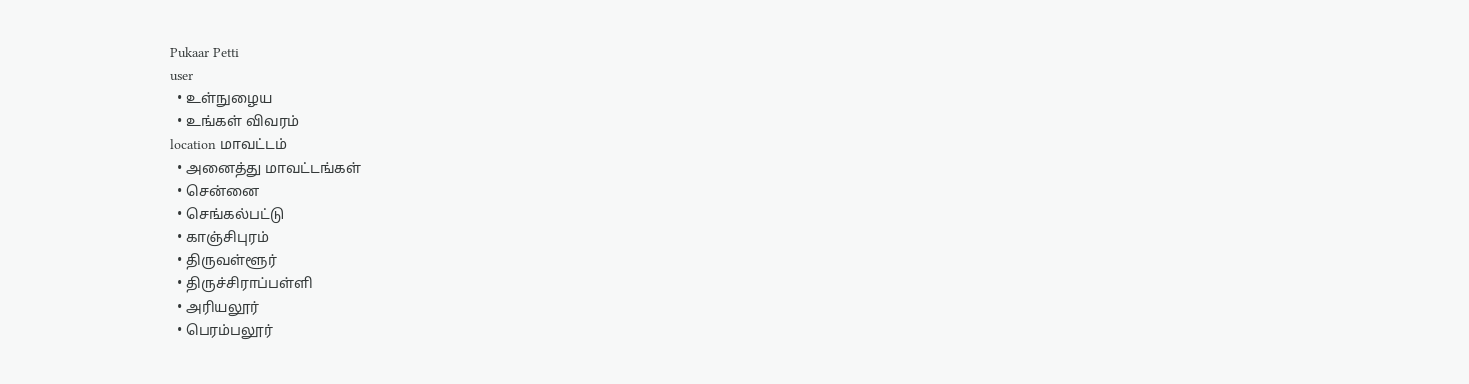Pukaar Petti
user
  • உள்நுழைய
  • உங்கள் விவரம்
location மாவட்டம்
  • அனைத்து மாவட்டங்கள்
  • சென்னை
  • செங்கல்பட்டு
  • காஞ்சிபுரம்
  • திருவள்ளூர்
  • திருச்சிராப்பள்ளி
  • அரியலூர்
  • பெரம்பலூர்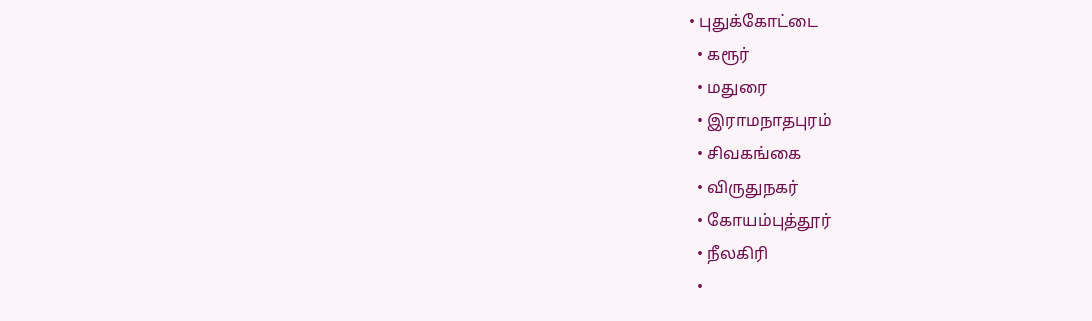• புதுக்கோட்டை
  • கரூர்
  • மதுரை
  • இராமநாதபுரம்
  • சிவகங்கை
  • விருதுநகர்
  • கோயம்புத்தூர்
  • நீலகிரி
  •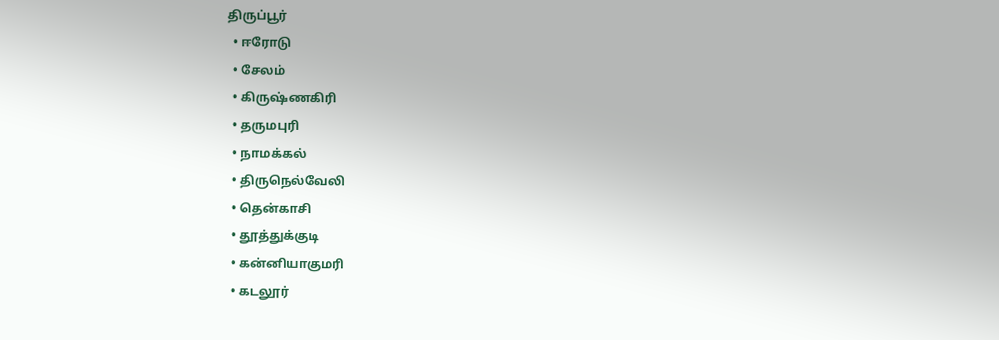திருப்பூர்
  • ஈரோடு
  • சேலம்
  • கிருஷ்ணகிரி
  • தருமபுரி
  • நாமக்கல்
  • திருநெல்வேலி
  • தென்காசி
  • தூத்துக்குடி
  • கன்னியாகுமரி
  • கடலூர்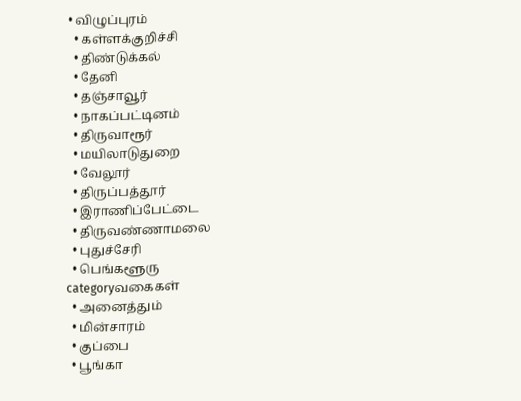• விழுப்புரம்
  • கள்ளக்குறிச்சி
  • திண்டுக்கல்
  • தேனி
  • தஞ்சாவூர்
  • நாகப்பட்டினம்
  • திருவாரூர்
  • மயிலாடுதுறை
  • வேலூர்
  • திருப்பத்தூர்
  • இராணிப்பேட்டை
  • திருவண்ணாமலை
  • புதுச்சேரி
  • பெங்களூரு
categoryவகைகள்
  • அனைத்தும்
  • மின்சாரம்
  • குப்பை
  • பூங்கா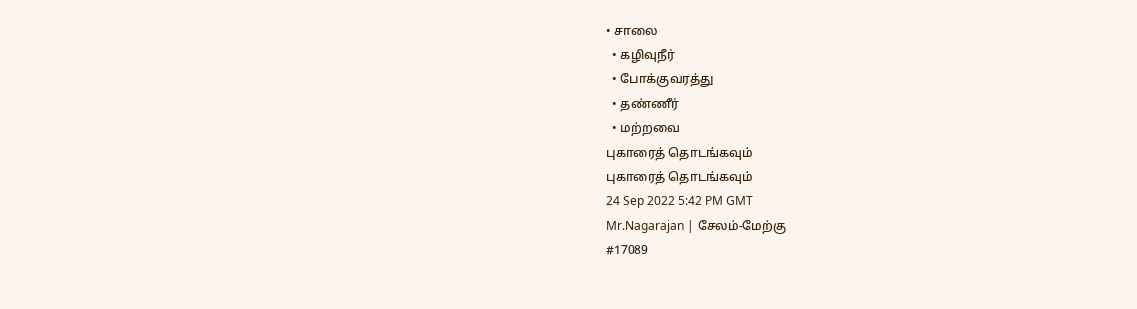• சாலை
  • கழிவுநீர்
  • போக்குவரத்து
  • தண்ணீர்
  • மற்றவை
புகாரைத் தொடங்கவும்
புகாரைத் தொடங்கவும்
24 Sep 2022 5:42 PM GMT
Mr.Nagarajan | சேலம்-மேற்கு
#17089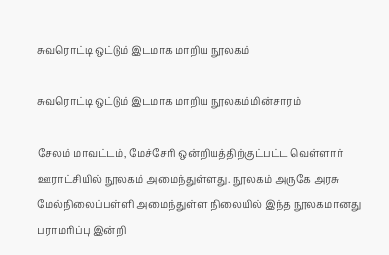சுவரொட்டி ஒட்டும் இடமாக மாறிய நூலகம்

சுவரொட்டி ஒட்டும் இடமாக மாறிய நூலகம்மின்சாரம்

சேலம் மாவட்டம், மேச்சேரி ஒன்றியத்திற்குட்பட்ட வெள்ளார் ஊராட்சியில் நூலகம் அமைந்துள்ளது. நூலகம் அருகே அரசு மேல்நிலைப்பள்ளி அமைந்துள்ள நிலையில் இந்த நூலகமானது பராமரிப்பு இன்றி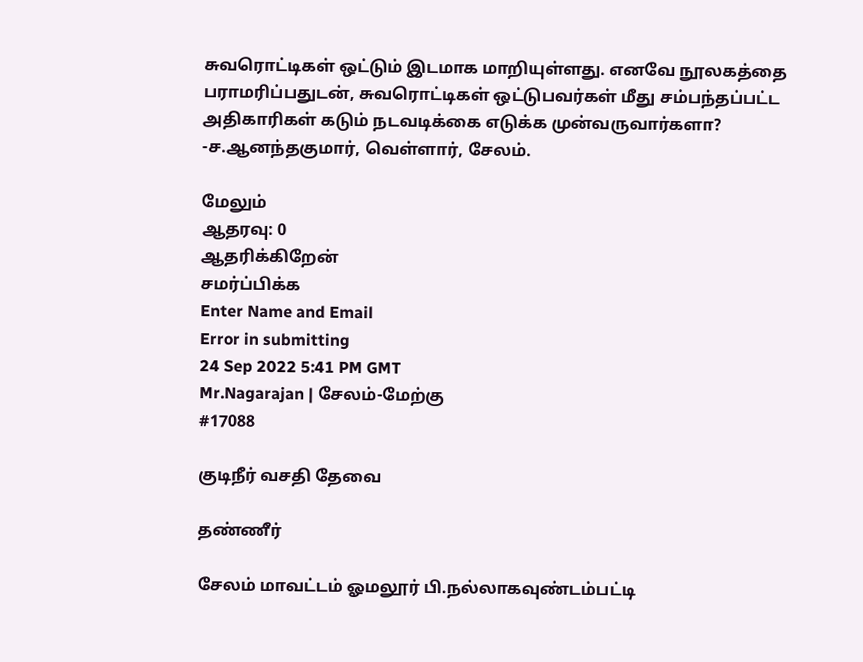சுவரொட்டிகள் ஒட்டும் இடமாக மாறியுள்ளது. எனவே நூலகத்தை பராமரிப்பதுடன், சுவரொட்டிகள் ஒட்டுபவர்கள் மீது சம்பந்தப்பட்ட அதிகாரிகள் கடும் நடவடிக்கை எடுக்க முன்வருவார்களா? -ச.ஆனந்தகுமார், வெள்ளார், சேலம்.

மேலும்
ஆதரவு: 0
ஆதரிக்கிறேன்
சமர்ப்பிக்க
Enter Name and Email
Error in submitting
24 Sep 2022 5:41 PM GMT
Mr.Nagarajan | சேலம்-மேற்கு
#17088

குடிநீர் வசதி தேவை

தண்ணீர்

சேலம் மாவட்டம் ஓமலூர் பி.நல்லாகவுண்டம்பட்டி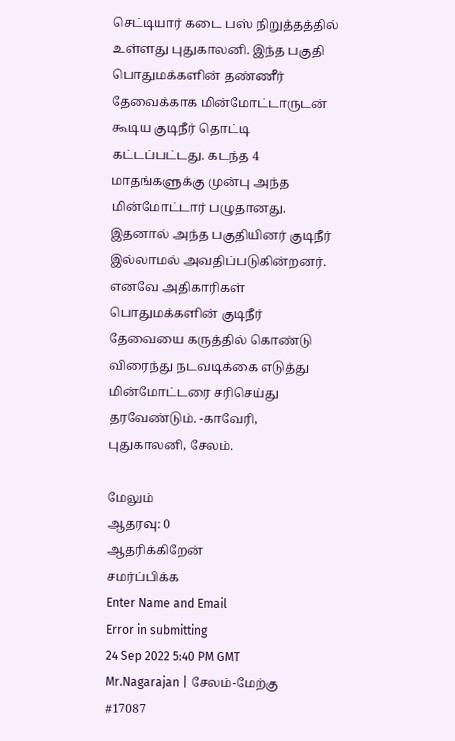செட்டியார் கடை பஸ் நிறுத்தத்தில் உள்ளது புதுகாலனி. இந்த பகுதி பொதுமக்களின் தண்ணீர் தேவைக்காக மின்மோட்டாருடன் கூடிய குடிநீர் தொட்டி கட்டப்பட்டது. கடந்த 4 மாதங்களுக்கு முன்பு அந்த மின்மோட்டார் பழுதானது. இதனால் அந்த பகுதியினர் குடிநீர் இல்லாமல் அவதிப்படுகின்றனர். எனவே அதிகாரிகள் பொதுமக்களின் குடிநீர் தேவையை கருத்தில் கொண்டு விரைந்து நடவடிக்கை எடுத்து மின்மோட்டரை சரிசெய்து தரவேண்டும். -காவேரி, புதுகாலனி, சேலம்.

மேலும்
ஆதரவு: 0
ஆதரிக்கிறேன்
சமர்ப்பிக்க
Enter Name and Email
Error in submitting
24 Sep 2022 5:40 PM GMT
Mr.Nagarajan | சேலம்-மேற்கு
#17087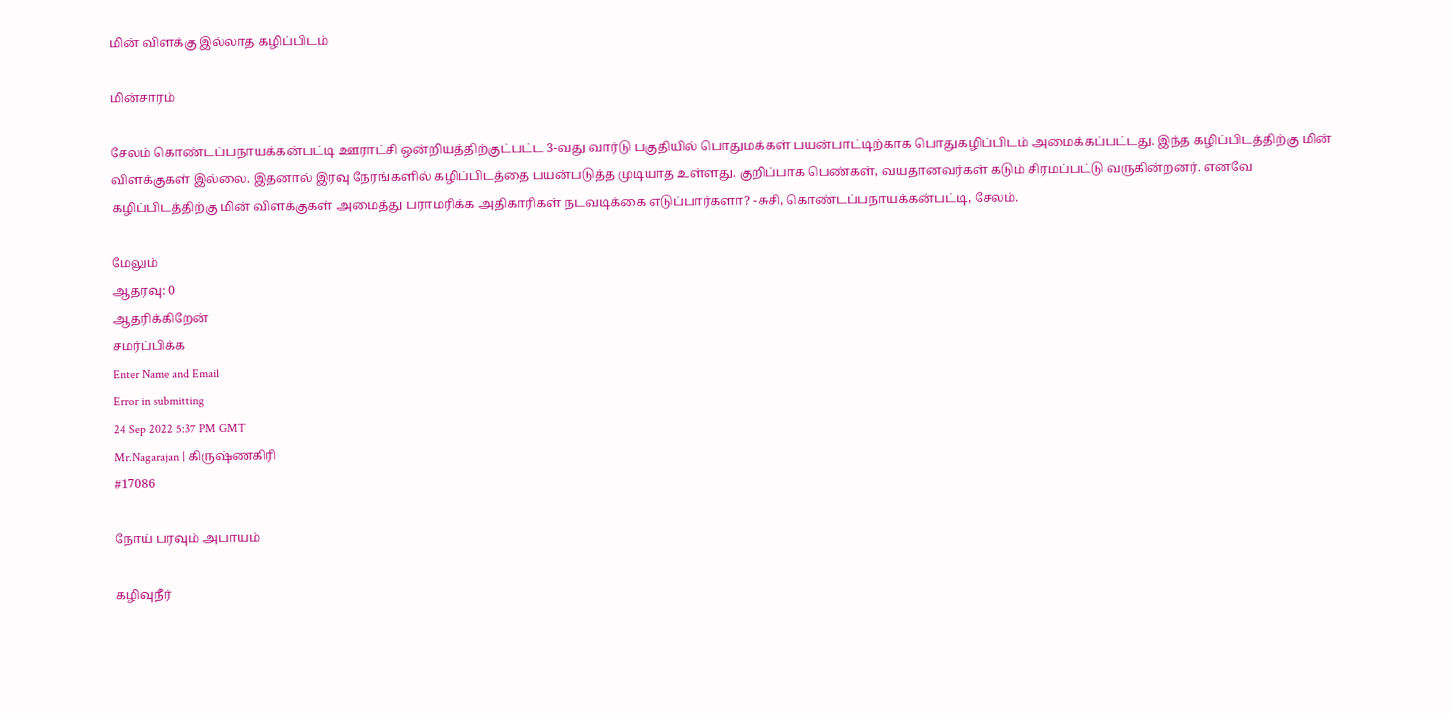மின் விளக்கு இல்லாத கழிப்பிடம்

மின்சாரம்

சேலம் கொண்டப்பநாயக்கன்பட்டி ஊராட்சி ஒன்றியத்திற்குட்பட்ட 3-வது வார்டு பகுதியில் பொதுமக்கள் பயன்பாட்டிற்காக பொதுகழிப்பிடம் அமைக்கப்பட்டது. இந்த கழிப்பிடத்திற்கு மின் விளக்குகள் இல்லை. இதனால் இரவு நேரங்களில் கழிப்பிடத்தை பயன்படுத்த முடியாத உள்ளது. குறிப்பாக பெண்கள், வயதானவர்கள் கடும் சிரமப்பட்டு வருகின்றனர். எனவே கழிப்பிடத்திற்கு மின் விளக்குகள் அமைத்து பராமரிக்க அதிகாரிகள் நடவடிக்கை எடுப்பார்களா? -சுசி, கொண்டப்பநாயக்கன்பட்டி, சேலம்.

மேலும்
ஆதரவு: 0
ஆதரிக்கிறேன்
சமர்ப்பிக்க
Enter Name and Email
Error in submitting
24 Sep 2022 5:37 PM GMT
Mr.Nagarajan | கிருஷ்ணகிரி
#17086

நோய் பரவும் அபாயம்

கழிவுநீர்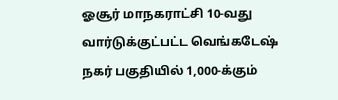ஓசூர் மாநகராட்சி 10-வது வார்டுக்குட்பட்ட வெங்கடேஷ் நகர் பகுதியில் 1,000-க்கும்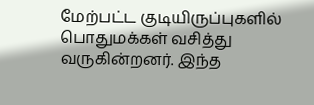மேற்பட்ட குடியிருப்புகளில் பொதுமக்கள் வசித்து வருகின்றனர். இந்த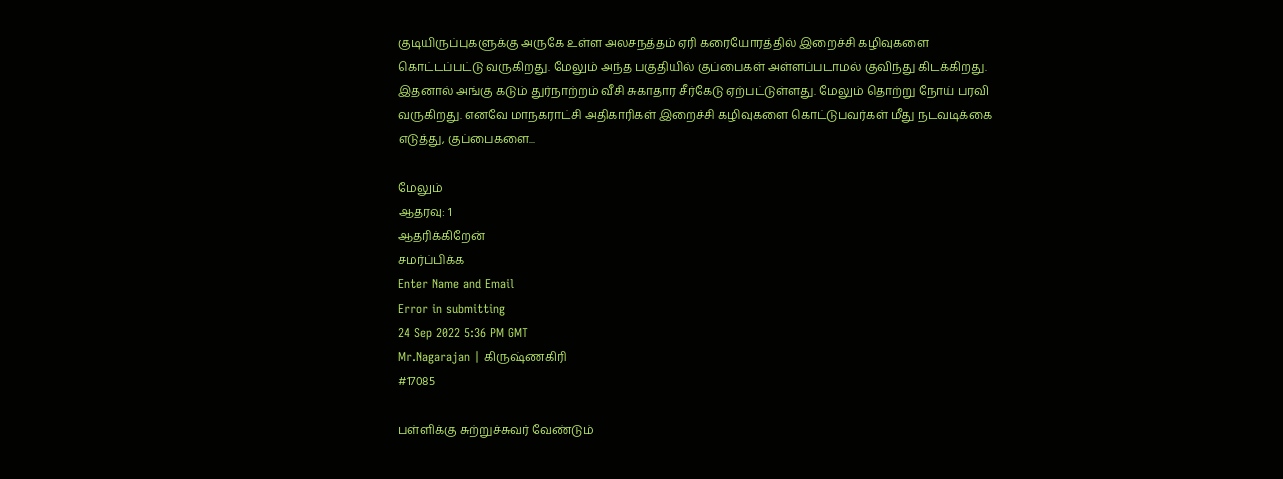குடியிருப்புகளுக்கு அருகே உள்ள அலசநத்தம் ஏரி கரையோரத்தில் இறைச்சி கழிவுகளை கொட்டப்பட்டு வருகிறது. மேலும் அந்த பகுதியில் குப்பைகள் அள்ளப்படாமல் குவிந்து கிடக்கிறது. இதனால் அங்கு கடும் துர்நாற்றம் வீசி சுகாதார சீர்கேடு ஏற்பட்டுள்ளது. மேலும் தொற்று நோய் பரவி வருகிறது. எனவே மாநகராட்சி அதிகாரிகள் இறைச்சி கழிவுகளை கொட்டுபவர்கள் மீது நடவடிக்கை எடுத்து, குப்பைகளை...

மேலும்
ஆதரவு: 1
ஆதரிக்கிறேன்
சமர்ப்பிக்க
Enter Name and Email
Error in submitting
24 Sep 2022 5:36 PM GMT
Mr.Nagarajan | கிருஷ்ணகிரி
#17085

பள்ளிக்கு சுற்றுச்சுவர் வேண்டும்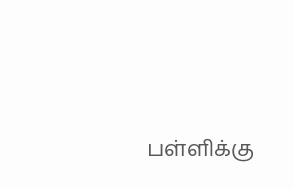பள்ளிக்கு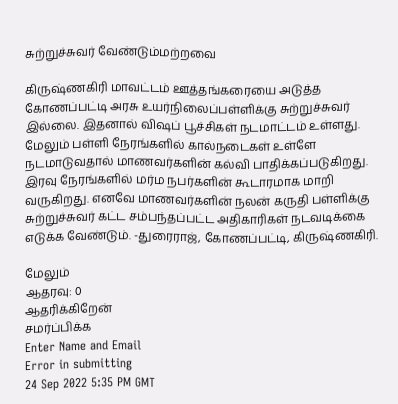சுற்றுச்சுவர் வேண்டும்மற்றவை

கிருஷ்ணகிரி மாவட்டம் ஊத்தங்கரையை அடுத்த கோணப்பட்டி அரசு உயர்நிலைப்பள்ளிக்கு சுற்றுச்சுவர் இல்லை. இதனால் விஷப் பூச்சிகள் நடமாட்டம் உள்ளது. மேலும் பள்ளி நேரங்களில் கால்நடைகள் உள்ளே நடமாடுவதால் மாணவர்களின் கல்வி பாதிக்கப்படுகிறது. இரவு நேரங்களில் மர்ம நபர்களின் கூடாரமாக மாறி வருகிறது. எனவே மாணவர்களின் நலன் கருதி பள்ளிக்கு சுற்றுச்சுவர் கட்ட சம்பந்தப்பட்ட அதிகாரிகள் நடவடிக்கை எடுக்க வேண்டும். -துரைராஜ், கோணப்பட்டி, கிருஷ்ணகிரி.

மேலும்
ஆதரவு: 0
ஆதரிக்கிறேன்
சமர்ப்பிக்க
Enter Name and Email
Error in submitting
24 Sep 2022 5:35 PM GMT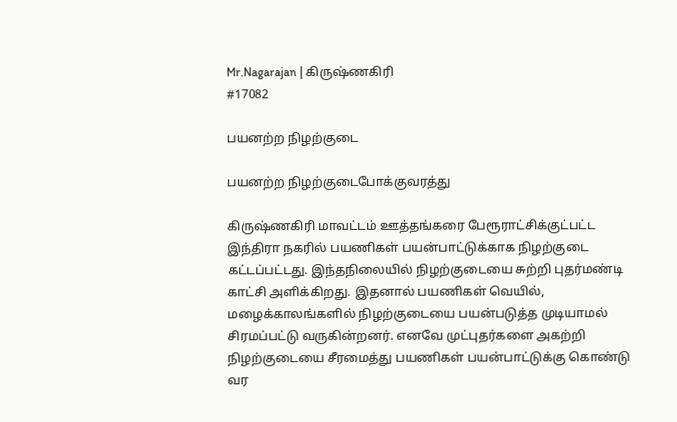Mr.Nagarajan | கிருஷ்ணகிரி
#17082

பயனற்ற நிழற்குடை

பயனற்ற நிழற்குடைபோக்குவரத்து

கிருஷ்ணகிரி மாவட்டம் ஊத்தங்கரை பேரூராட்சிக்குட்பட்ட இந்திரா நகரில் பயணிகள் பயன்பாட்டுக்காக நிழற்குடை கட்டப்பட்டது. இந்தநிலையில் நிழற்குடையை சுற்றி புதர்மண்டி காட்சி அளிக்கிறது. இதனால் பயணிகள் வெயில், மழைக்காலங்களில் நிழற்குடையை பயன்படுத்த முடியாமல் சிரமப்பட்டு வருகின்றனர். எனவே முட்புதர்களை அகற்றி நிழற்குடையை சீரமைத்து பயணிகள் பயன்பாட்டுக்கு கொண்டு வர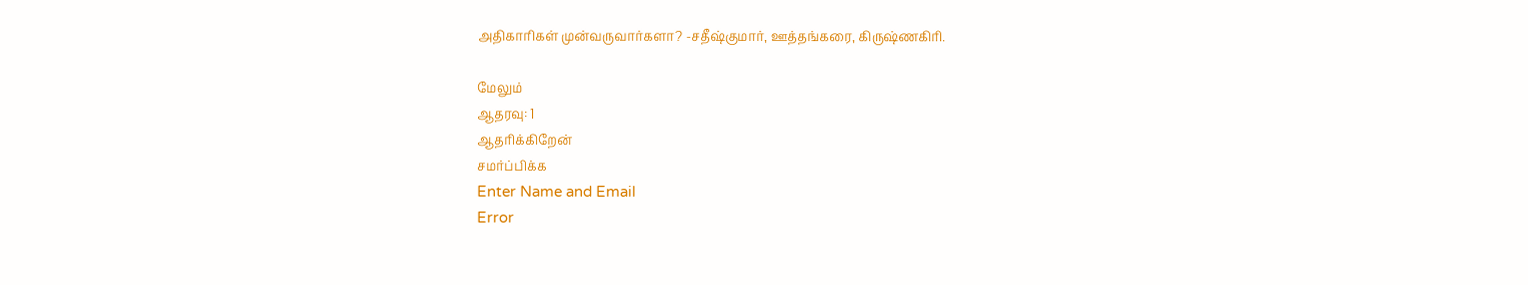அதிகாரிகள் முன்வருவார்களா? -சதீஷ்குமார், ஊத்தங்கரை, கிருஷ்ணகிரி.

மேலும்
ஆதரவு: 1
ஆதரிக்கிறேன்
சமர்ப்பிக்க
Enter Name and Email
Error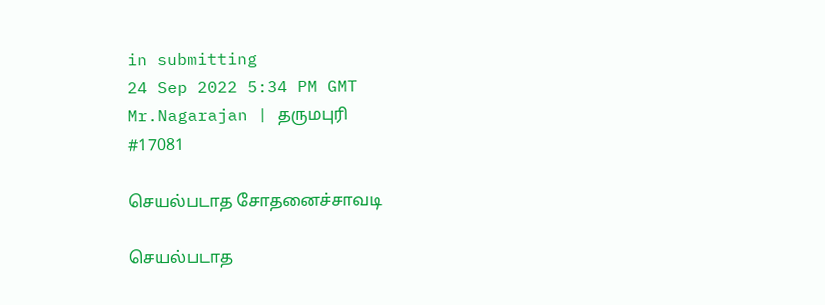in submitting
24 Sep 2022 5:34 PM GMT
Mr.Nagarajan | தருமபுரி
#17081

செயல்படாத சோதனைச்சாவடி

செயல்படாத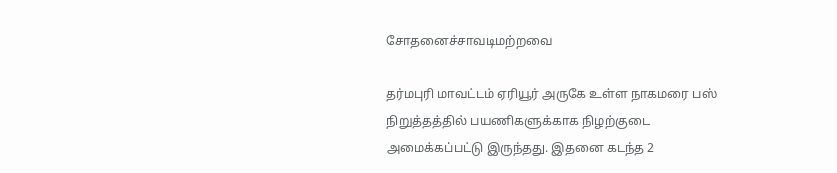சோதனைச்சாவடிமற்றவை

தர்மபுரி மாவட்டம் ஏரியூர் அருகே உள்ள நாகமரை பஸ் நிறுத்தத்தில் பயணிகளுக்காக நிழற்குடை அமைக்கப்பட்டு இருந்தது. இதனை கடந்த 2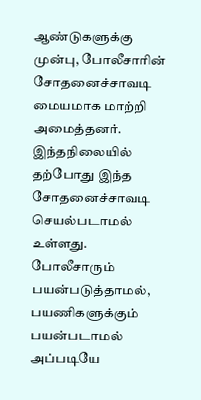ஆண்டுகளுக்கு முன்பு, போலீசாரின் சோதனைச்சாவடி மையமாக மாற்றி அமைத்தனர். இந்தநிலையில் தற்போது இந்த சோதனைச்சாவடி செயல்படாமல் உள்ளது. போலீசாரும் பயன்படுத்தாமல், பயணிகளுக்கும் பயன்படாமல் அப்படியே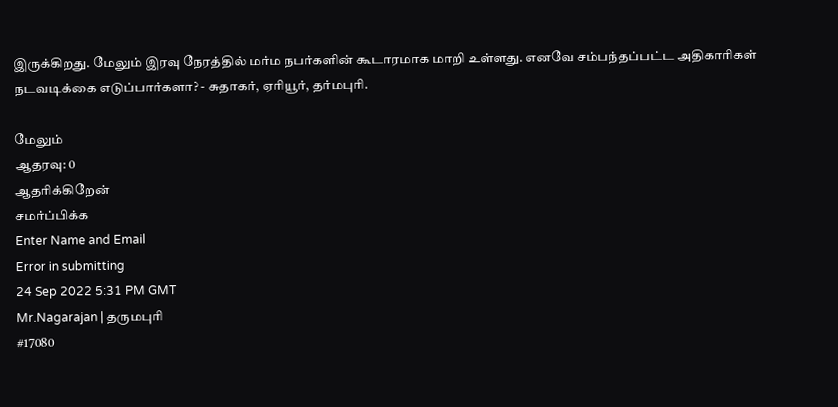இருக்கிறது. மேலும் இரவு நேரத்தில் மர்ம நபர்களின் கூடாரமாக மாறி உள்ளது. எனவே சம்பந்தப்பட்ட அதிகாரிகள் நடவடிக்கை எடுப்பார்களா? - சுதாகர், ஏரியூர், தர்மபுரி.

மேலும்
ஆதரவு: 0
ஆதரிக்கிறேன்
சமர்ப்பிக்க
Enter Name and Email
Error in submitting
24 Sep 2022 5:31 PM GMT
Mr.Nagarajan | தருமபுரி
#17080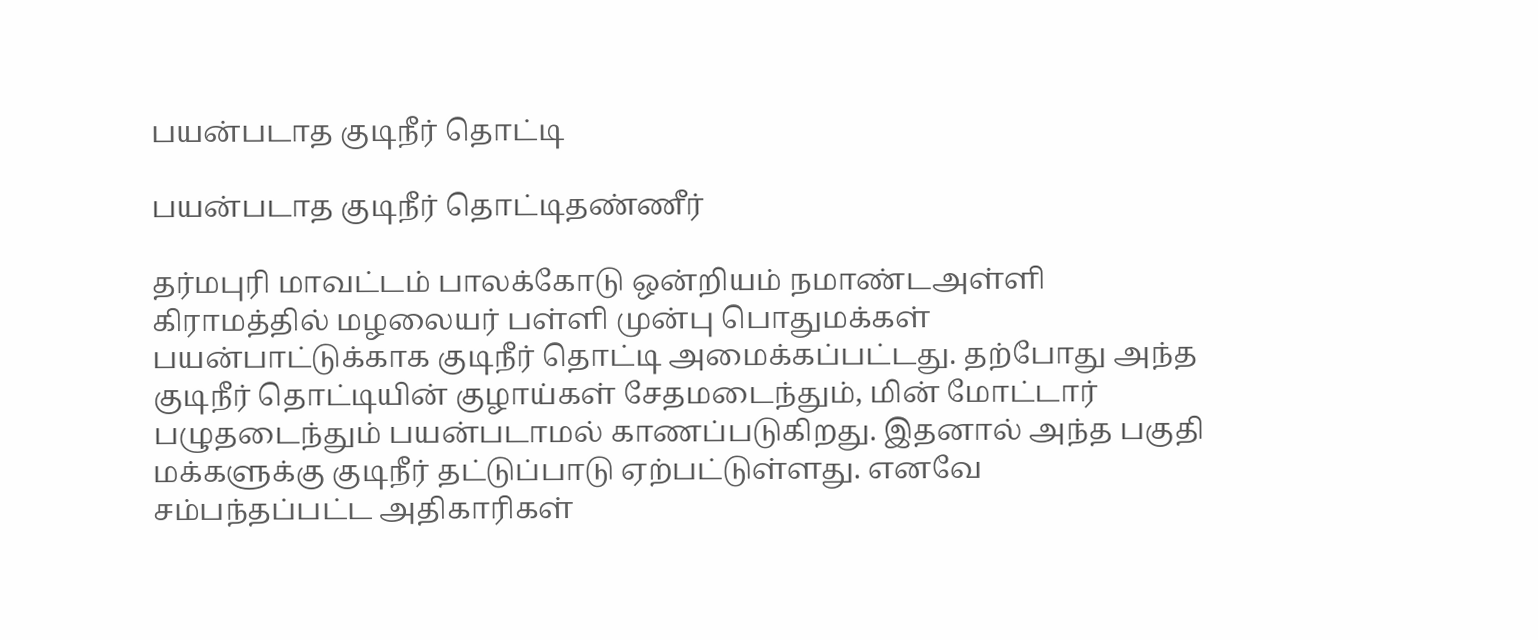பயன்படாத குடிநீர் தொட்டி

பயன்படாத குடிநீர் தொட்டிதண்ணீர்

தர்மபுரி மாவட்டம் பாலக்கோடு ஒன்றியம் நமாண்டஅள்ளி கிராமத்தில் மழலையர் பள்ளி முன்பு பொதுமக்கள் பயன்பாட்டுக்காக குடிநீர் தொட்டி அமைக்கப்பட்டது. தற்போது அந்த குடிநீர் தொட்டியின் குழாய்கள் சேதமடைந்தும், மின் மோட்டார் பழுதடைந்தும் பயன்படாமல் காணப்படுகிறது. இதனால் அந்த பகுதி மக்களுக்கு குடிநீர் தட்டுப்பாடு ஏற்பட்டுள்ளது. எனவே சம்பந்தப்பட்ட அதிகாரிகள்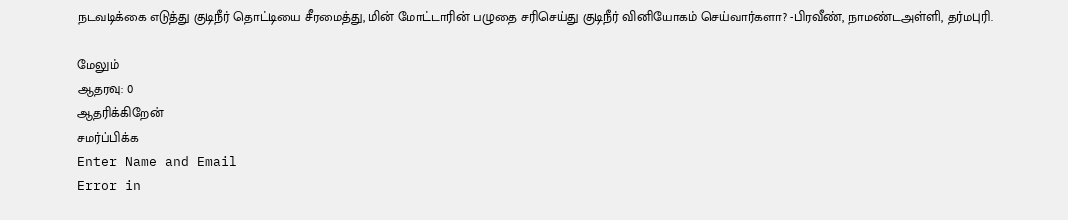நடவடிக்கை எடுத்து குடிநீர் தொட்டியை சீரமைத்து, மின் மோட்டாரின் பழுதை சரிசெய்து குடிநீர் வினியோகம் செய்வார்களா? -பிரவீண், நாமண்டஅள்ளி, தர்மபுரி.

மேலும்
ஆதரவு: 0
ஆதரிக்கிறேன்
சமர்ப்பிக்க
Enter Name and Email
Error in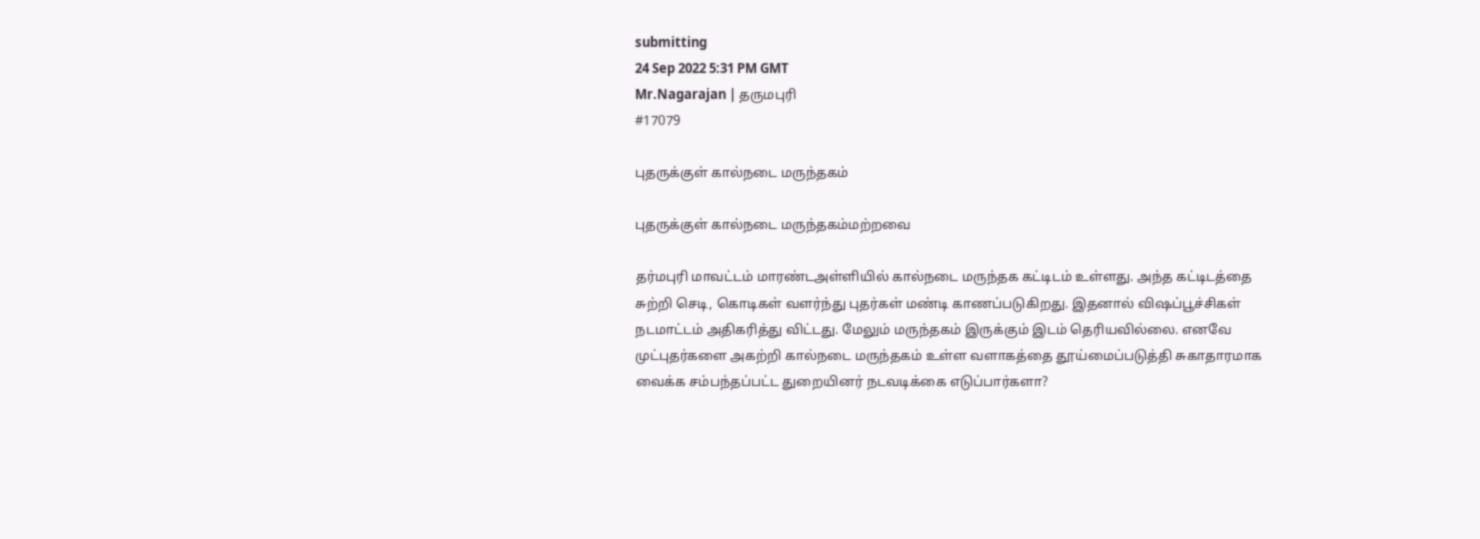submitting
24 Sep 2022 5:31 PM GMT
Mr.Nagarajan | தருமபுரி
#17079

புதருக்குள் கால்நடை மருந்தகம்

புதருக்குள் கால்நடை மருந்தகம்மற்றவை

தர்மபுரி மாவட்டம் மாரண்டஅள்ளியில் கால்நடை மருந்தக கட்டிடம் உள்ளது. அந்த கட்டிடத்தை சுற்றி செடி, கொடிகள் வளர்ந்து புதர்கள் மண்டி காணப்படுகிறது. இதனால் விஷப்பூச்சிகள் நடமாட்டம் அதிகரித்து விட்டது. மேலும் மருந்தகம் இருக்கும் இடம் தெரியவில்லை. எனவே முட்புதர்களை அகற்றி கால்நடை மருந்தகம் உள்ள வளாகத்தை தூய்மைப்படுத்தி சுகாதாரமாக வைக்க சம்பந்தப்பட்ட துறையினர் நடவடிக்கை எடுப்பார்களா?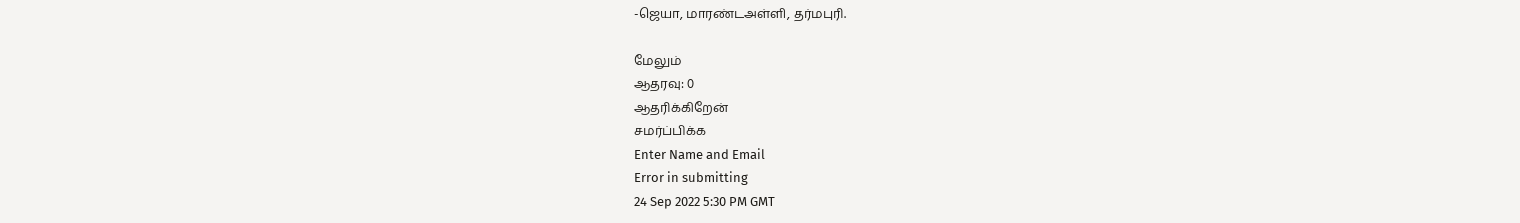-ஜெயா, மாரண்டஅள்ளி, தர்மபுரி.

மேலும்
ஆதரவு: 0
ஆதரிக்கிறேன்
சமர்ப்பிக்க
Enter Name and Email
Error in submitting
24 Sep 2022 5:30 PM GMT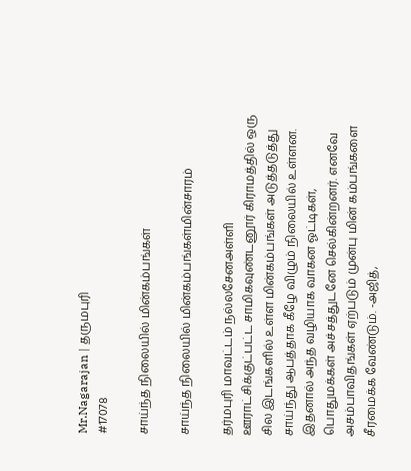Mr.Nagarajan | தருமபுரி
#17078

சாய்ந்த நிலையில் மின்கம்பங்கள்

சாய்ந்த நிலையில் மின்கம்பங்கள்மின்சாரம்

தர்மபுரி மாவட்டம் நல்லசேனஅள்ளி ஊராட்சிக்குட்பட்ட சாமிகவுண்டனூர் கிராமத்தில் ஒரு சில இடங்களில் உள்ள மின்கம்பங்கள் அடுத்தடுத்து சாய்ந்து ஆபத்தாக கீழே விழும் நிலையில் உள்ளன. இதனால் அந்த வழியாக வாகன ஓட்டிகள், பொதுமக்கள் அச்சத்துடனே செல்கின்றனர். எனவே அசம்பாவிதங்கள் ஏற்படும் முன்பு மின் கம்பங்களை சீரமைக்க வேண்டும். -அஜித்,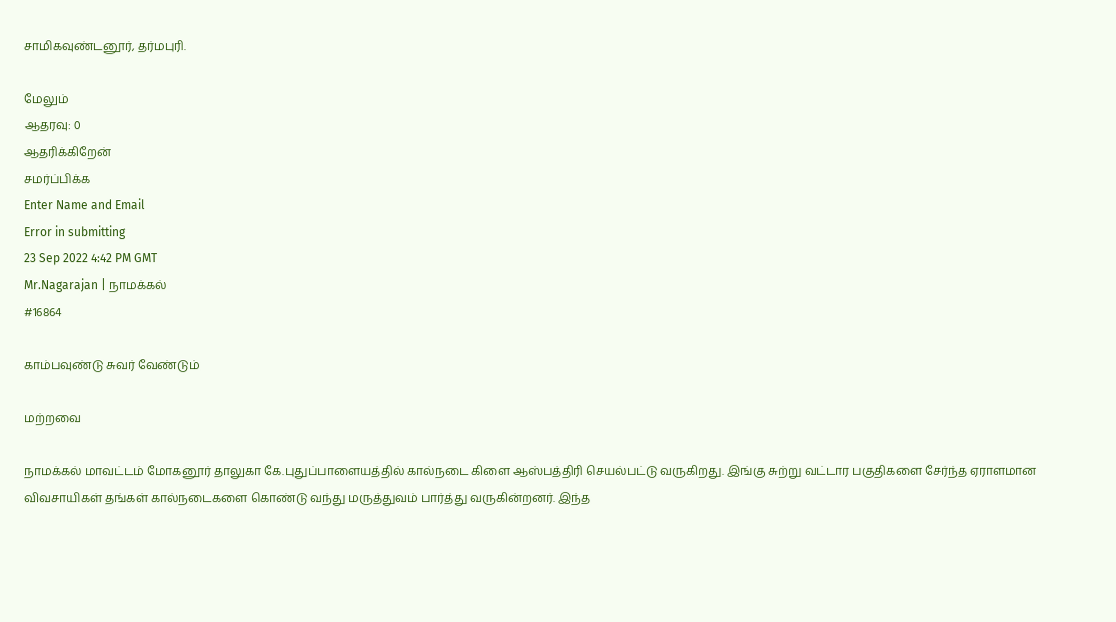சாமிகவுண்டனூர், தர்மபுரி.

மேலும்
ஆதரவு: 0
ஆதரிக்கிறேன்
சமர்ப்பிக்க
Enter Name and Email
Error in submitting
23 Sep 2022 4:42 PM GMT
Mr.Nagarajan | நாமக்கல்
#16864

காம்பவுண்டு சுவர் வேண்டும்

மற்றவை

நாமக்கல் மாவட்டம் மோகனூர் தாலுகா கே.புதுப்பாளையத்தில் கால்நடை கிளை ஆஸ்பத்திரி செயல்பட்டு வருகிறது. இங்கு சுற்று வட்டார பகுதிகளை சேர்ந்த ஏராளமான விவசாயிகள் தங்கள் கால்நடைகளை கொண்டு வந்து மருத்துவம் பார்த்து வருகின்றனர். இந்த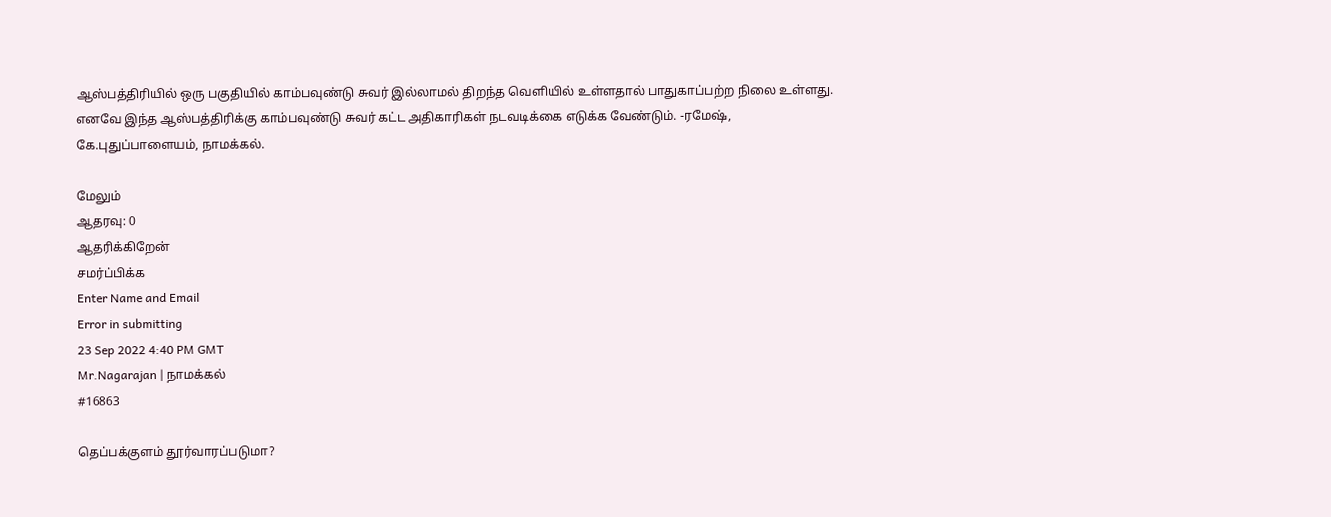ஆஸ்பத்திரியில் ஒரு பகுதியில் காம்பவுண்டு சுவர் இல்லாமல் திறந்த வெளியில் உள்ளதால் பாதுகாப்பற்ற நிலை உள்ளது. எனவே இந்த ஆஸ்பத்திரிக்கு காம்பவுண்டு சுவர் கட்ட அதிகாரிகள் நடவடிக்கை எடுக்க வேண்டும். -ரமேஷ், கே.புதுப்பாளையம், நாமக்கல்.

மேலும்
ஆதரவு: 0
ஆதரிக்கிறேன்
சமர்ப்பிக்க
Enter Name and Email
Error in submitting
23 Sep 2022 4:40 PM GMT
Mr.Nagarajan | நாமக்கல்
#16863

தெப்பக்குளம் தூர்வாரப்படுமா?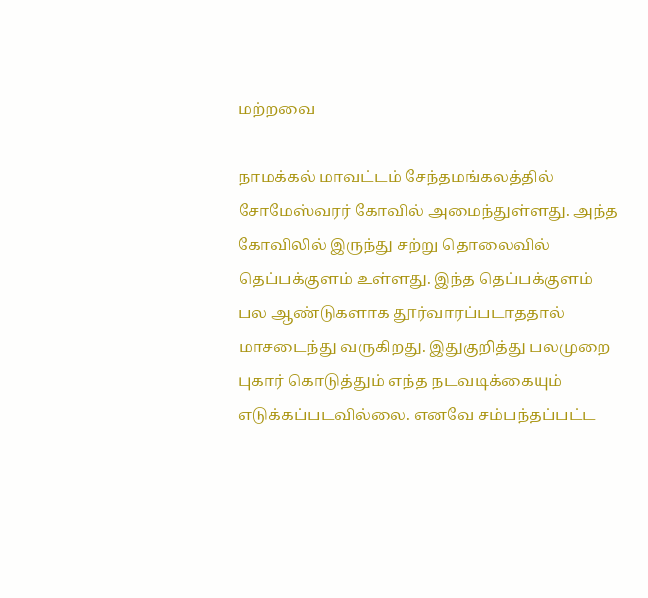மற்றவை

நாமக்கல் மாவட்டம் சேந்தமங்கலத்தில் சோமேஸ்வரர் கோவில் அமைந்துள்ளது. அந்த கோவிலில் இருந்து சற்று தொலைவில் தெப்பக்குளம் உள்ளது. இந்த தெப்பக்குளம் பல ஆண்டுகளாக தூர்வாரப்படாததால் மாசடைந்து வருகிறது. இதுகுறித்து பலமுறை புகார் கொடுத்தும் எந்த நடவடிக்கையும் எடுக்கப்படவில்லை. எனவே சம்பந்தப்பட்ட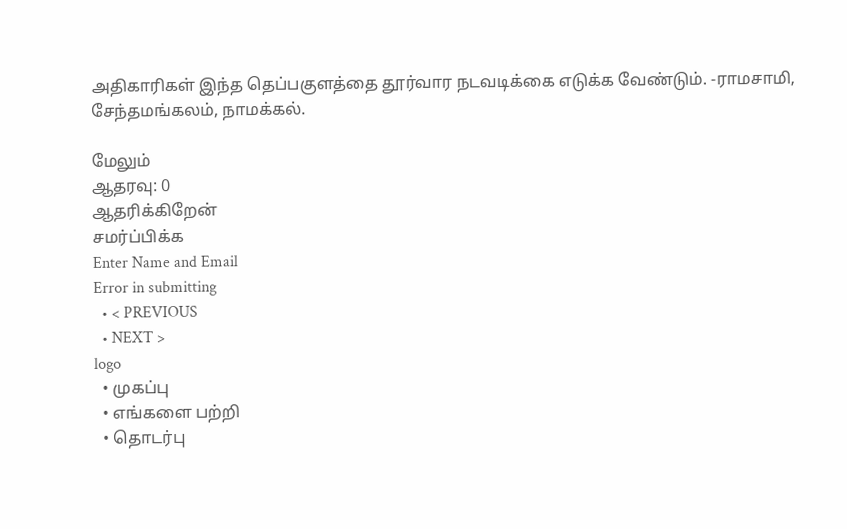அதிகாரிகள் இந்த தெப்பகுளத்தை தூர்வார நடவடிக்கை எடுக்க வேண்டும். -ராமசாமி, சேந்தமங்கலம், நாமக்கல்.

மேலும்
ஆதரவு: 0
ஆதரிக்கிறேன்
சமர்ப்பிக்க
Enter Name and Email
Error in submitting
  • < PREVIOUS
  • NEXT >
logo
  • முகப்பு
  • எங்களை பற்றி
  • தொடர்பு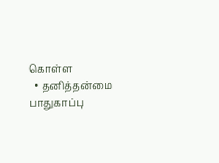கொள்ள
  • தனித்தன்மை பாதுகாப்பு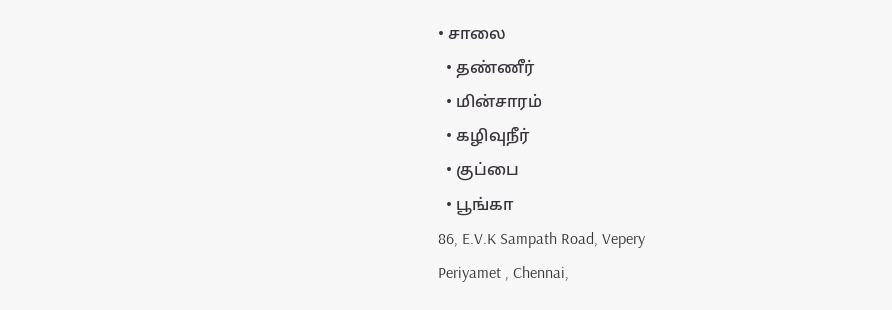• சாலை
  • தண்ணீர்
  • மின்சாரம்
  • கழிவுநீர்
  • குப்பை
  • பூங்கா
86, E.V.K Sampath Road, Vepery
Periyamet , Chennai,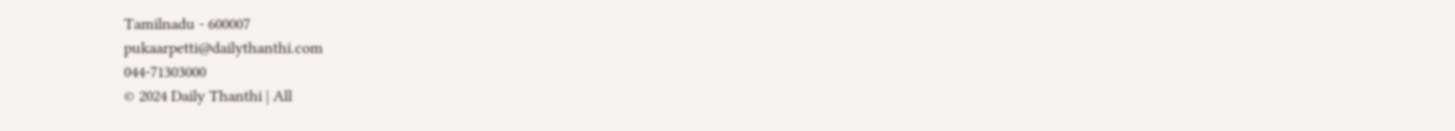Tamilnadu - 600007
pukaarpetti@dailythanthi.com
044-71303000
© 2024 Daily Thanthi | All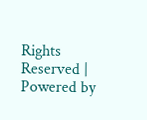Rights Reserved | Powered by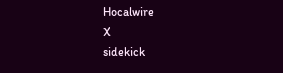Hocalwire
X
sidekick